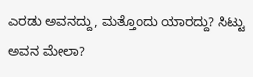ಎರಡು ಅವನದ್ದು, ಮತ್ತೊಂದು ಯಾರದ್ದು? ಸಿಟ್ಟು ಅವನ ಮೇಲಾ?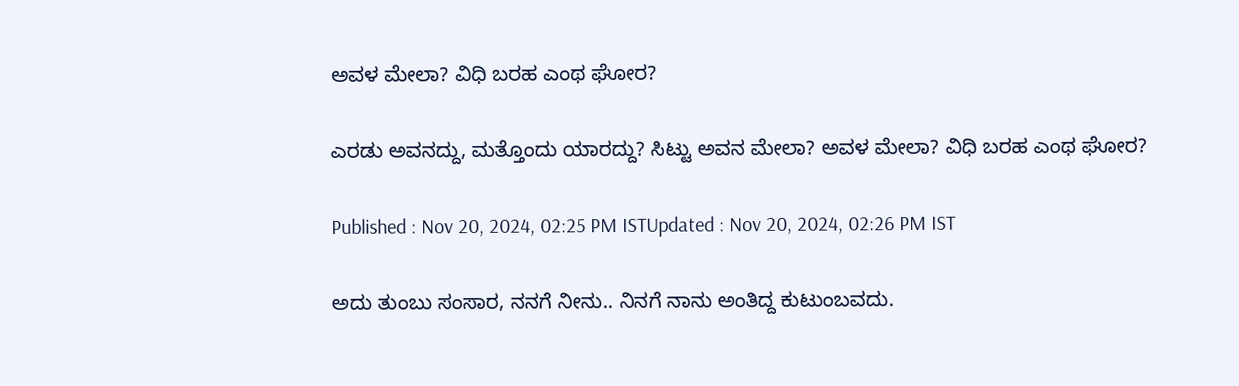ಅವಳ ಮೇಲಾ? ವಿಧಿ ಬರಹ ಎಂಥ ಘೋರ?

ಎರಡು ಅವನದ್ದು, ಮತ್ತೊಂದು ಯಾರದ್ದು? ಸಿಟ್ಟು ಅವನ ಮೇಲಾ? ಅವಳ ಮೇಲಾ? ವಿಧಿ ಬರಹ ಎಂಥ ಘೋರ?

Published : Nov 20, 2024, 02:25 PM ISTUpdated : Nov 20, 2024, 02:26 PM IST

ಅದು ತುಂಬು ಸಂಸಾರ, ನನಗೆ ನೀನು.. ನಿನಗೆ ನಾನು ಅಂತಿದ್ದ ಕುಟುಂಬವದು.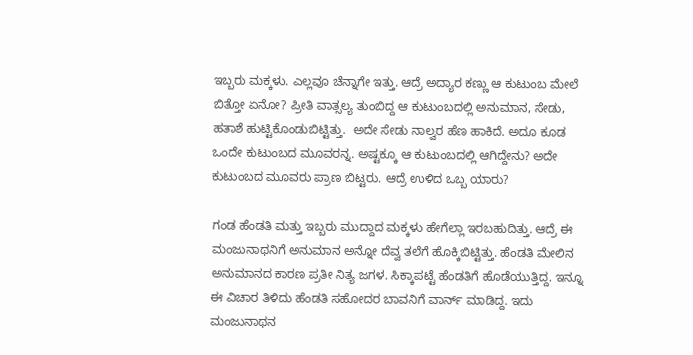ಇಬ್ಬರು ಮಕ್ಕಳು. ಎಲ್ಲವೂ ಚೆನ್ನಾಗೇ ಇತ್ತು. ಆದ್ರೆ ಅದ್ಯಾರ ಕಣ್ಣು ಆ ಕುಟುಂಬ ಮೇಲೆ ಬಿತ್ತೋ ಏನೋ? ಪ್ರೀತಿ ವಾತ್ಸಲ್ಯ ತುಂಬಿದ್ದ ಆ ಕುಟುಂಬದಲ್ಲಿ ಅನುಮಾನ, ಸೇಡು, ಹತಾಶೆ ಹುಟ್ಟಿಕೊಂಡುಬಿಟ್ಟಿತ್ತು.  ಅದೇ ಸೇಡು ನಾಲ್ವರ ಹೆಣ ಹಾಕಿದೆ. ಅದೂ ಕೂಡ ಒಂದೇ ಕುಟುಂಬದ ಮೂವರನ್ನ. ಅಷ್ಟಕ್ಕೂ ಆ ಕುಟುಂಬದಲ್ಲಿ ಆಗಿದ್ದೇನು? ಅದೇ ಕುಟುಂಬದ ಮೂವರು ಪ್ರಾಣ ಬಿಟ್ಟರು. ಆದ್ರೆ ಉಳಿದ ಒಬ್ಬ ಯಾರು?

ಗಂಡ ಹೆಂಡತಿ ಮತ್ತು ಇಬ್ಬರು ಮುದ್ದಾದ ಮಕ್ಕಳು ಹೇಗೆಲ್ಲಾ ಇರಬಹುದಿತ್ತು. ಆದ್ರೆ ಈ ಮಂಜುನಾಥನಿಗೆ ಅನುಮಾನ ಅನ್ನೋ ದೆವ್ವ ತಲೆಗೆ ಹೊಕ್ಕಿಬಿಟ್ಟಿತ್ತು. ಹೆಂಡತಿ ಮೇಲಿನ ಅನುಮಾನದ ಕಾರಣ ಪ್ರತೀ ನಿತ್ಯ ಜಗಳ. ಸಿಕ್ಕಾಪಟ್ಟೆ ಹೆಂಡತಿಗೆ ಹೊಡೆಯುತ್ತಿದ್ದ. ಇನ್ನೂ ಈ ವಿಚಾರ ತಿಳಿದು ಹೆಂಡತಿ ಸಹೋದರ ಬಾವನಿಗೆ ವಾರ್ನ್ ಮಾಡಿದ್ದ. ಇದು ಮಂಜುನಾಥನ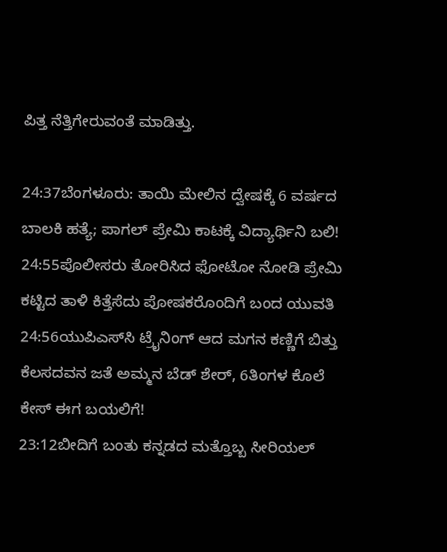ಪಿತ್ತ ನೆತ್ತಿಗೇರುವಂತೆ ಮಾಡಿತ್ತು.

24:37ಬೆಂಗಳೂರು: ತಾಯಿ ಮೇಲಿನ ದ್ವೇಷಕ್ಕೆ 6 ವರ್ಷದ ಬಾಲಕಿ ಹತ್ಯೆ; ಪಾಗಲ್ ಪ್ರೇಮಿ ಕಾಟಕ್ಕೆ ವಿದ್ಯಾರ್ಥಿನಿ ಬಲಿ!
24:55ಪೊಲೀಸರು ತೋರಿಸಿದ ಫೋಟೋ ನೋಡಿ ಪ್ರೇಮಿ ಕಟ್ಟಿದ ತಾಳಿ ಕಿತ್ತೆಸೆದು ಪೋಷಕರೊಂದಿಗೆ ಬಂದ ಯುವತಿ
24:56ಯುಪಿಎಸ್‌ಸಿ ಟ್ರೈನಿಂಗ್ ಆದ ಮಗನ ಕಣ್ಣಿಗೆ ಬಿತ್ತು ಕೆಲಸದವನ ಜತೆ ಅಮ್ಮನ ಬೆಡ್‌ ಶೇರ್, 6ತಿಂಗಳ ಕೊಲೆ ಕೇಸ್ ಈಗ ಬಯಲಿಗೆ!
23:12ಬೀದಿಗೆ ಬಂತು ಕನ್ನಡದ ಮತ್ತೊಬ್ಬ ಸೀರಿಯಲ್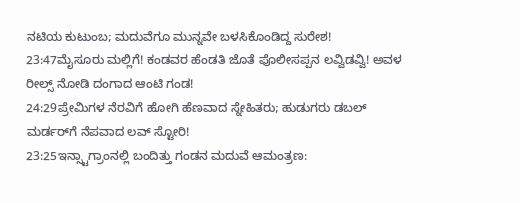ನಟಿಯ ಕುಟುಂಬ; ಮದುವೆಗೂ ಮುನ್ನವೇ ಬಳಸಿಕೊಂಡಿದ್ದ ಸುರೇಶ!
23:47ಮೈಸೂರು ಮಲ್ಲಿಗೆ! ಕಂಡವರ ಹೆಂಡತಿ ಜೊತೆ ಪೊಲೀಸಪ್ಪನ ಲವ್ವಿಡವ್ವಿ! ಅವಳ ರೀಲ್ಸ್ ನೋಡಿ ದಂಗಾದ ಆಂಟಿ ಗಂಡ!
24:29ಪ್ರೇಮಿಗಳ ನೆರವಿಗೆ ಹೋಗಿ ಹೆಣವಾದ ಸ್ನೇಹಿತರು; ಹುಡುಗರು ಡಬಲ್ ಮರ್ಡರ್‌ಗೆ ನೆಪವಾದ ಲವ್ ಸ್ಟೋರಿ!
23:25ಇನ್ಸ್ಟಾಗ್ರಾಂನಲ್ಲಿ ಬಂದಿತ್ತು ಗಂಡನ ಮದುವೆ ಆಮಂತ್ರಣ: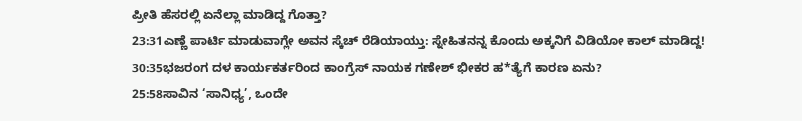ಪ್ರೀತಿ ಹೆಸರಲ್ಲಿ ಏನೆಲ್ಲಾ ಮಾಡಿದ್ದ ಗೊತ್ತಾ?
23:31ಎಣ್ಣೆ ಪಾರ್ಟಿ ಮಾಡುವಾಗ್ಲೇ ಅವನ ಸ್ಕೆಚ್ ರೆಡಿಯಾಯ್ತು: ಸ್ನೇಹಿತನನ್ನ ಕೊಂದು ಅಕ್ಕನಿಗೆ ವಿಡಿಯೋ ಕಾಲ್ ಮಾಡಿದ್ದ!
30:35ಭಜರಂಗ ದಳ ಕಾರ್ಯಕರ್ತರಿಂದ ಕಾಂಗ್ರೆಸ್ ನಾಯಕ ಗಣೇಶ್ ಭೀಕರ ಹ*ತ್ಯೆಗೆ ಕಾರಣ ಏನು?
25:58ಸಾವಿನ ‘ಸಾನಿಧ್ಯ’, ಒಂದೇ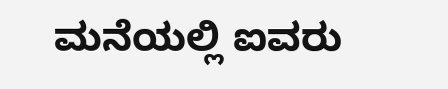ಮನೆಯಲ್ಲಿ ಐವರು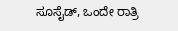ಸೂಸೈಡ್, ಒಂದೇ ರಾತ್ರಿ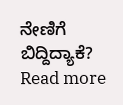ನೇಣಿಗೆ ಬಿದ್ದಿದ್ಯಾಕೆ?
Read more